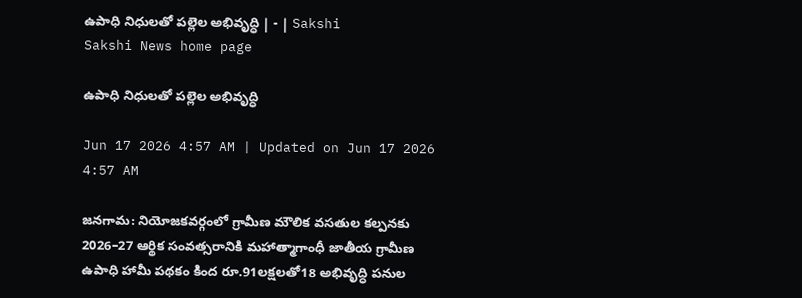ఉపాధి నిధులతో పల్లెల అభివృద్ధి | - | Sakshi
Sakshi News home page

ఉపాధి నిధులతో పల్లెల అభివృద్ధి

Jun 17 2026 4:57 AM | Updated on Jun 17 2026 4:57 AM

జనగామ: నియోజకవర్గంలో గ్రామీణ మౌలిక వసతుల కల్పనకు 2026–27 ఆర్థిక సంవత్సరానికి మహాత్మాగాంధీ జాతీయ గ్రామీణ ఉపాధి హామీ పథకం కింద రూ.91లక్షలతో18 అభివృద్ధి పనుల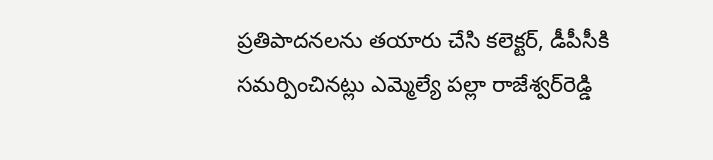ప్రతిపాదనలను తయారు చేసి కలెక్టర్‌, డీపీసీకి సమర్పించినట్లు ఎమ్మెల్యే పల్లా రాజేశ్వర్‌రెడ్డి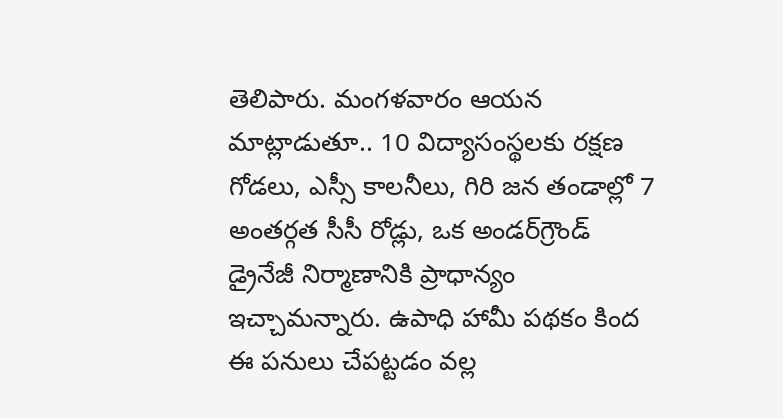తెలిపారు. మంగళవారం ఆయన మాట్లాడుతూ.. 10 విద్యాసంస్థలకు రక్షణ గోడలు, ఎస్సీ కాలనీలు, గిరి జన తండాల్లో 7 అంతర్గత సీసీ రోడ్లు, ఒక అండర్‌గ్రౌండ్‌ డ్రైనేజీ నిర్మాణానికి ప్రాధాన్యం ఇచ్చామన్నారు. ఉపాధి హామీ పథకం కింద ఈ పనులు చేపట్టడం వల్ల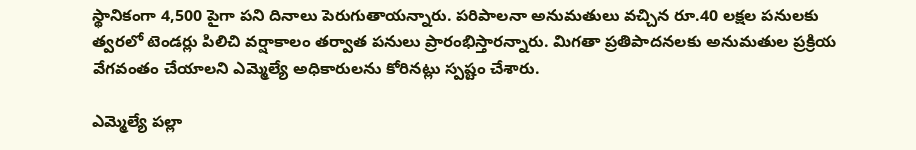స్థానికంగా 4,500 పైగా పని దినాలు పెరుగుతాయన్నారు. పరిపాలనా అనుమతులు వచ్చిన రూ.40 లక్షల పనులకు త్వరలో టెండర్లు పిలిచి వర్షాకాలం తర్వాత పనులు ప్రారంభిస్తారన్నారు. మిగతా ప్రతిపాదనలకు అనుమతుల ప్రక్రియ వేగవంతం చేయాలని ఎమ్మెల్యే అధికారులను కోరినట్లు స్పష్టం చేశారు.

ఎమ్మెల్యే పల్లా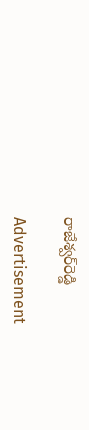రాజేశ్వర్‌రెడ్డి

Advertisement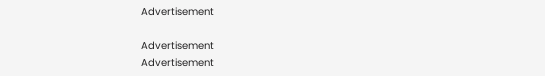Advertisement

Advertisement
Advertisement